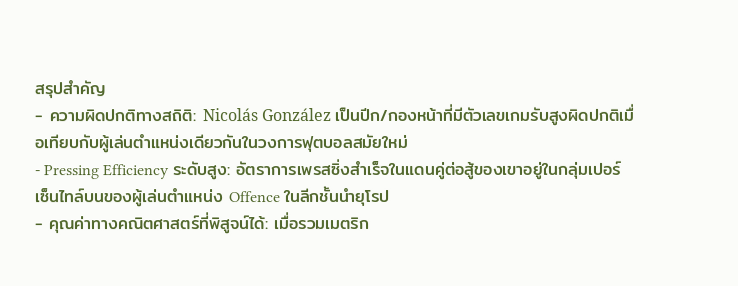สรุปสำคัญ
- ความผิดปกติทางสถิติ: Nicolás González เป็นปีก/กองหน้าที่มีตัวเลขเกมรับสูงผิดปกติเมื่อเทียบกับผู้เล่นตำแหน่งเดียวกันในวงการฟุตบอลสมัยใหม่
- Pressing Efficiency ระดับสูง: อัตราการเพรสซิ่งสำเร็จในแดนคู่ต่อสู้ของเขาอยู่ในกลุ่มเปอร์เซ็นไทล์บนของผู้เล่นตำแหน่ง Offence ในลีกชั้นนำยุโรป
- คุณค่าทางคณิตศาสตร์ที่พิสูจน์ได้: เมื่อรวมเมตริก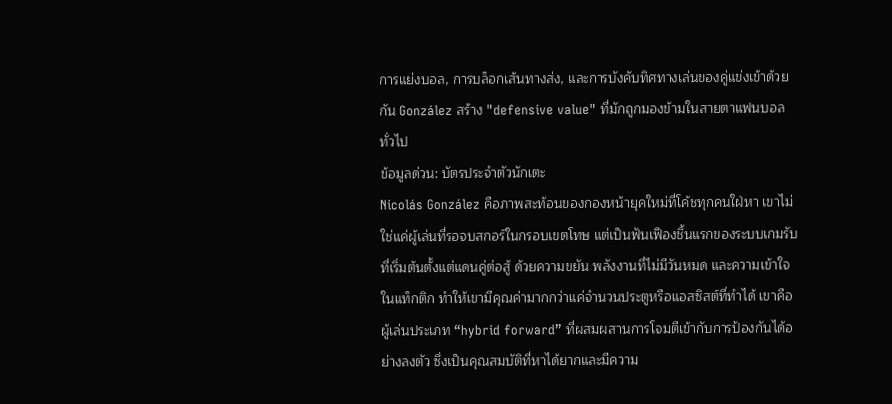การแย่งบอล, การบล็อกเส้นทางส่ง, และการบังคับทิศทางเล่นของคู่แข่งเข้าด้วยกัน González สร้าง "defensive value" ที่มักถูกมองข้ามในสายตาแฟนบอลทั่วไป
ข้อมูลด่วน: บัตรประจำตัวนักเตะ
Nicolás González คือภาพสะท้อนของกองหน้ายุคใหม่ที่โค้ชทุกคนใฝ่หา เขาไม่ใช่แค่ผู้เล่นที่รอจบสกอร์ในกรอบเขตโทษ แต่เป็นฟันเฟืองชิ้นแรกของระบบเกมรับที่เริ่มต้นตั้งแต่แดนคู่ต่อสู้ ด้วยความขยัน พลังงานที่ไม่มีวันหมด และความเข้าใจในแท็กติก ทำให้เขามีคุณค่ามากกว่าแค่จำนวนประตูหรือแอสซิสต์ที่ทำได้ เขาคือผู้เล่นประเภท “hybrid forward” ที่ผสมผสานการโจมตีเข้ากับการป้องกันได้อย่างลงตัว ซึ่งเป็นคุณสมบัติที่หาได้ยากและมีความ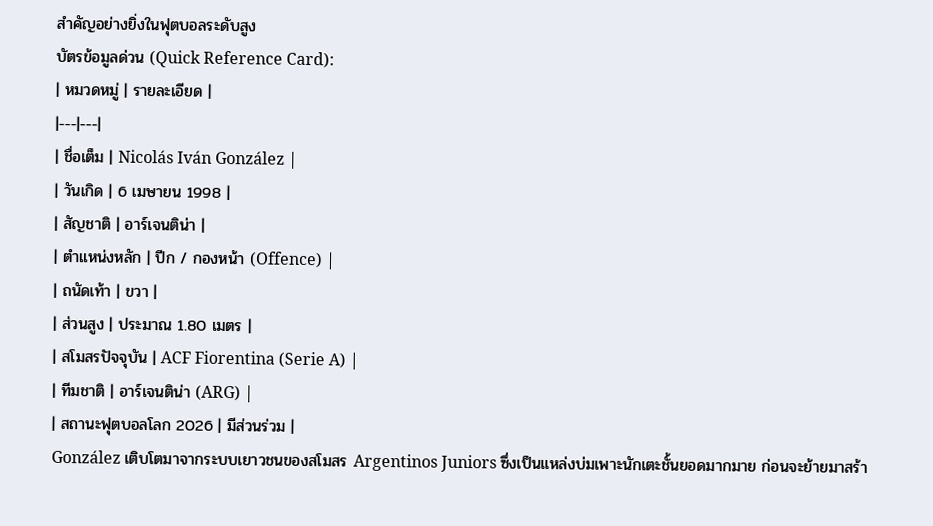สำคัญอย่างยิ่งในฟุตบอลระดับสูง
บัตรข้อมูลด่วน (Quick Reference Card):
| หมวดหมู่ | รายละเอียด |
|---|---|
| ชื่อเต็ม | Nicolás Iván González |
| วันเกิด | 6 เมษายน 1998 |
| สัญชาติ | อาร์เจนติน่า |
| ตำแหน่งหลัก | ปีก / กองหน้า (Offence) |
| ถนัดเท้า | ขวา |
| ส่วนสูง | ประมาณ 1.80 เมตร |
| สโมสรปัจจุบัน | ACF Fiorentina (Serie A) |
| ทีมชาติ | อาร์เจนติน่า (ARG) |
| สถานะฟุตบอลโลก 2026 | มีส่วนร่วม |
González เติบโตมาจากระบบเยาวชนของสโมสร Argentinos Juniors ซึ่งเป็นแหล่งบ่มเพาะนักเตะชั้นยอดมากมาย ก่อนจะย้ายมาสร้า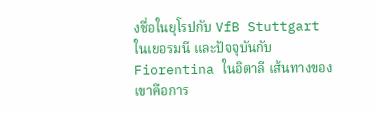งชื่อในยุโรปกับ VfB Stuttgart ในเยอรมนี และปัจจุบันกับ Fiorentina ในอิตาลี เส้นทางของเขาคือการ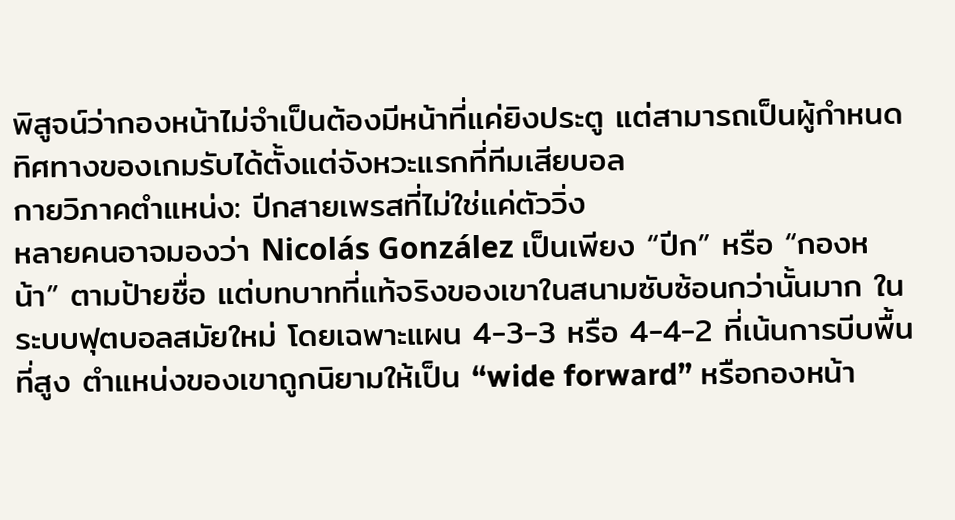พิสูจน์ว่ากองหน้าไม่จำเป็นต้องมีหน้าที่แค่ยิงประตู แต่สามารถเป็นผู้กำหนดทิศทางของเกมรับได้ตั้งแต่จังหวะแรกที่ทีมเสียบอล
กายวิภาคตำแหน่ง: ปีกสายเพรสที่ไม่ใช่แค่ตัววิ่ง
หลายคนอาจมองว่า Nicolás González เป็นเพียง “ปีก” หรือ “กองหน้า” ตามป้ายชื่อ แต่บทบาทที่แท้จริงของเขาในสนามซับซ้อนกว่านั้นมาก ในระบบฟุตบอลสมัยใหม่ โดยเฉพาะแผน 4-3-3 หรือ 4-4-2 ที่เน้นการบีบพื้นที่สูง ตำแหน่งของเขาถูกนิยามให้เป็น “wide forward” หรือกองหน้า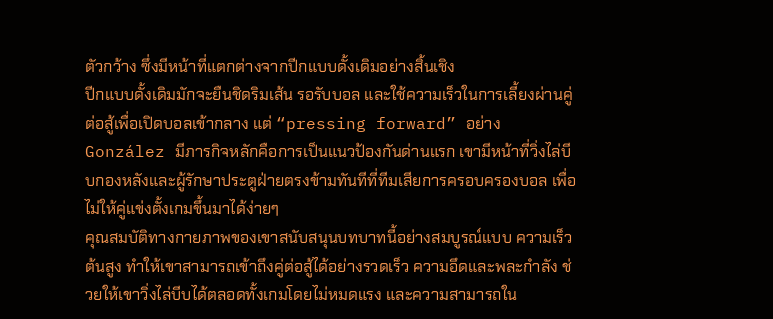ตัวกว้าง ซึ่งมีหน้าที่แตกต่างจากปีกแบบดั้งเดิมอย่างสิ้นเชิง
ปีกแบบดั้งเดิมมักจะยืนชิดริมเส้น รอรับบอล และใช้ความเร็วในการเลี้ยงผ่านคู่ต่อสู้เพื่อเปิดบอลเข้ากลาง แต่ “pressing forward” อย่าง González มีภารกิจหลักคือการเป็นแนวป้องกันด่านแรก เขามีหน้าที่วิ่งไล่บีบกองหลังและผู้รักษาประตูฝ่ายตรงข้ามทันทีที่ทีมเสียการครอบครองบอล เพื่อไม่ให้คู่แข่งตั้งเกมขึ้นมาได้ง่ายๆ
คุณสมบัติทางกายภาพของเขาสนับสนุนบทบาทนี้อย่างสมบูรณ์แบบ ความเร็วต้นสูง ทำให้เขาสามารถเข้าถึงคู่ต่อสู้ได้อย่างรวดเร็ว ความอึดและพละกำลัง ช่วยให้เขาวิ่งไล่บีบได้ตลอดทั้งเกมโดยไม่หมดแรง และความสามารถใน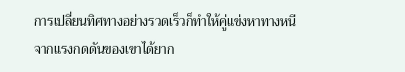การเปลี่ยนทิศทางอย่างรวดเร็วก็ทำให้คู่แข่งหาทางหนีจากแรงกดดันของเขาได้ยาก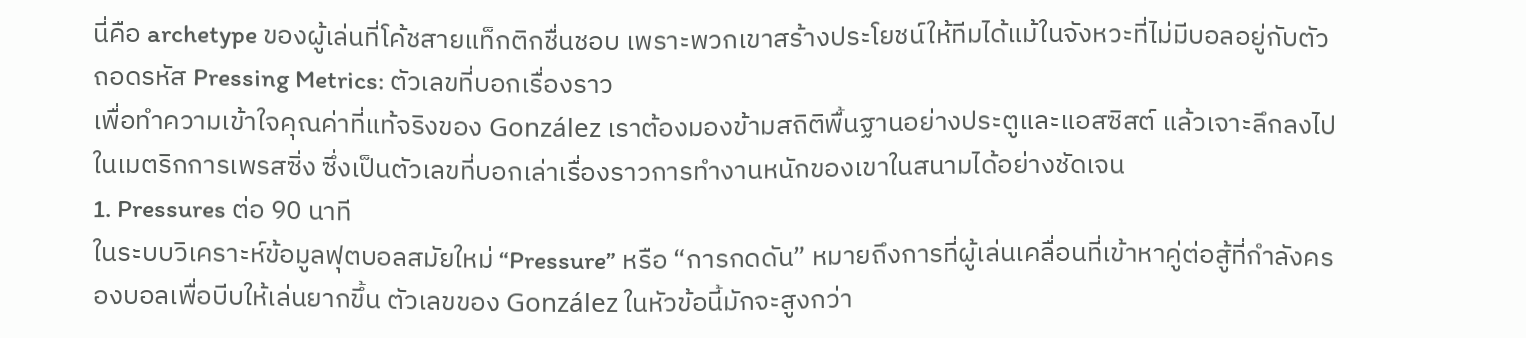นี่คือ archetype ของผู้เล่นที่โค้ชสายแท็กติกชื่นชอบ เพราะพวกเขาสร้างประโยชน์ให้ทีมได้แม้ในจังหวะที่ไม่มีบอลอยู่กับตัว
ถอดรหัส Pressing Metrics: ตัวเลขที่บอกเรื่องราว
เพื่อทำความเข้าใจคุณค่าที่แท้จริงของ González เราต้องมองข้ามสถิติพื้นฐานอย่างประตูและแอสซิสต์ แล้วเจาะลึกลงไปในเมตริกการเพรสซิ่ง ซึ่งเป็นตัวเลขที่บอกเล่าเรื่องราวการทำงานหนักของเขาในสนามได้อย่างชัดเจน
1. Pressures ต่อ 90 นาที
ในระบบวิเคราะห์ข้อมูลฟุตบอลสมัยใหม่ “Pressure” หรือ “การกดดัน” หมายถึงการที่ผู้เล่นเคลื่อนที่เข้าหาคู่ต่อสู้ที่กำลังครองบอลเพื่อบีบให้เล่นยากขึ้น ตัวเลขของ González ในหัวข้อนี้มักจะสูงกว่า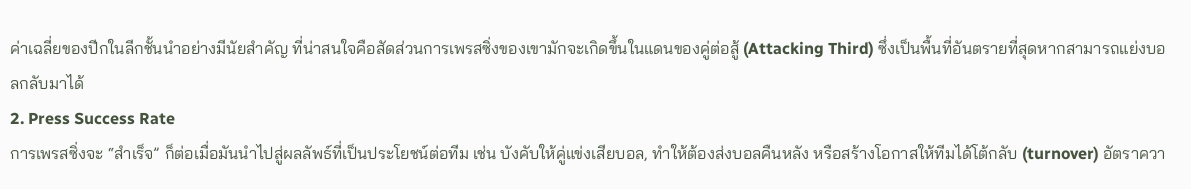ค่าเฉลี่ยของปีกในลีกชั้นนำอย่างมีนัยสำคัญ ที่น่าสนใจคือสัดส่วนการเพรสซิ่งของเขามักจะเกิดขึ้นในแดนของคู่ต่อสู้ (Attacking Third) ซึ่งเป็นพื้นที่อันตรายที่สุดหากสามารถแย่งบอลกลับมาได้
2. Press Success Rate
การเพรสซิ่งจะ “สำเร็จ” ก็ต่อเมื่อมันนำไปสู่ผลลัพธ์ที่เป็นประโยชน์ต่อทีม เช่น บังคับให้คู่แข่งเสียบอล, ทำให้ต้องส่งบอลคืนหลัง หรือสร้างโอกาสให้ทีมได้โต้กลับ (turnover) อัตราควา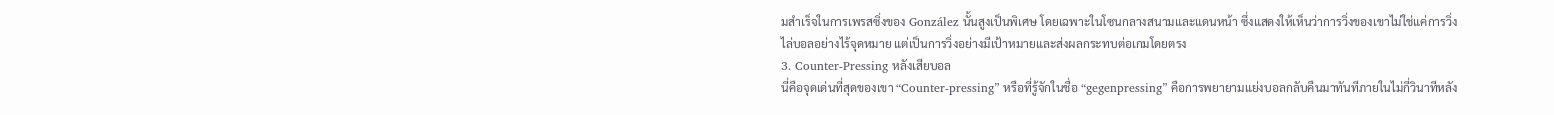มสำเร็จในการเพรสซิ่งของ González นั้นสูงเป็นพิเศษ โดยเฉพาะในโซนกลางสนามและแดนหน้า ซึ่งแสดงให้เห็นว่าการวิ่งของเขาไม่ใช่แค่การวิ่งไล่บอลอย่างไร้จุดหมาย แต่เป็นการวิ่งอย่างมีเป้าหมายและส่งผลกระทบต่อเกมโดยตรง
3. Counter-Pressing หลังเสียบอล
นี่คือจุดเด่นที่สุดของเขา “Counter-pressing” หรือที่รู้จักในชื่อ “gegenpressing” คือการพยายามแย่งบอลกลับคืนมาทันทีภายในไม่กี่วินาทีหลัง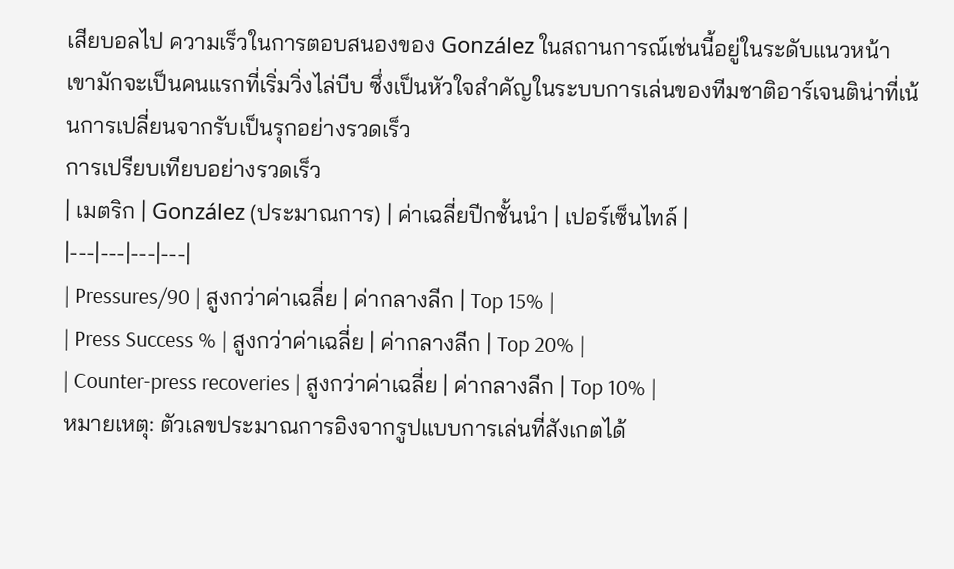เสียบอลไป ความเร็วในการตอบสนองของ González ในสถานการณ์เช่นนี้อยู่ในระดับแนวหน้า เขามักจะเป็นคนแรกที่เริ่มวิ่งไล่บีบ ซึ่งเป็นหัวใจสำคัญในระบบการเล่นของทีมชาติอาร์เจนติน่าที่เน้นการเปลี่ยนจากรับเป็นรุกอย่างรวดเร็ว
การเปรียบเทียบอย่างรวดเร็ว
| เมตริก | González (ประมาณการ) | ค่าเฉลี่ยปีกชั้นนำ | เปอร์เซ็นไทล์ |
|---|---|---|---|
| Pressures/90 | สูงกว่าค่าเฉลี่ย | ค่ากลางลีก | Top 15% |
| Press Success % | สูงกว่าค่าเฉลี่ย | ค่ากลางลีก | Top 20% |
| Counter-press recoveries | สูงกว่าค่าเฉลี่ย | ค่ากลางลีก | Top 10% |
หมายเหตุ: ตัวเลขประมาณการอิงจากรูปแบบการเล่นที่สังเกตได้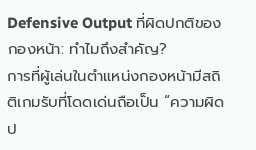Defensive Output ที่ผิดปกติของกองหน้า: ทำไมถึงสำคัญ?
การที่ผู้เล่นในตำแหน่งกองหน้ามีสถิติเกมรับที่โดดเด่นถือเป็น “ความผิดป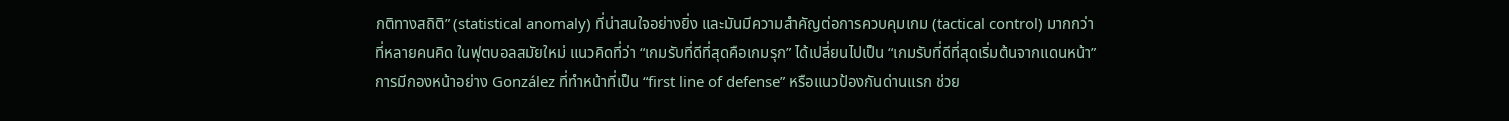กติทางสถิติ” (statistical anomaly) ที่น่าสนใจอย่างยิ่ง และมันมีความสำคัญต่อการควบคุมเกม (tactical control) มากกว่าที่หลายคนคิด ในฟุตบอลสมัยใหม่ แนวคิดที่ว่า “เกมรับที่ดีที่สุดคือเกมรุก” ได้เปลี่ยนไปเป็น “เกมรับที่ดีที่สุดเริ่มต้นจากแดนหน้า”
การมีกองหน้าอย่าง González ที่ทำหน้าที่เป็น “first line of defense” หรือแนวป้องกันด่านแรก ช่วย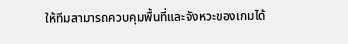ให้ทีมสามารถควบคุมพื้นที่และจังหวะของเกมได้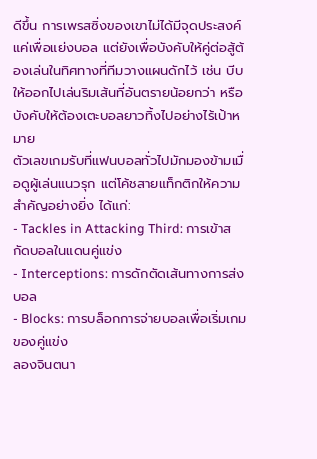ดีขึ้น การเพรสซิ่งของเขาไม่ได้มีจุดประสงค์แค่เพื่อแย่งบอล แต่ยังเพื่อบังคับให้คู่ต่อสู้ต้องเล่นในทิศทางที่ทีมวางแผนดักไว้ เช่น บีบให้ออกไปเล่นริมเส้นที่อันตรายน้อยกว่า หรือบังคับให้ต้องเตะบอลยาวทิ้งไปอย่างไร้เป้าหมาย
ตัวเลขเกมรับที่แฟนบอลทั่วไปมักมองข้ามเมื่อดูผู้เล่นแนวรุก แต่โค้ชสายแท็กติกให้ความสำคัญอย่างยิ่ง ได้แก่:
- Tackles in Attacking Third: การเข้าสกัดบอลในแดนคู่แข่ง
- Interceptions: การดักตัดเส้นทางการส่งบอล
- Blocks: การบล็อกการจ่ายบอลเพื่อเริ่มเกมของคู่แข่ง
ลองจินตนา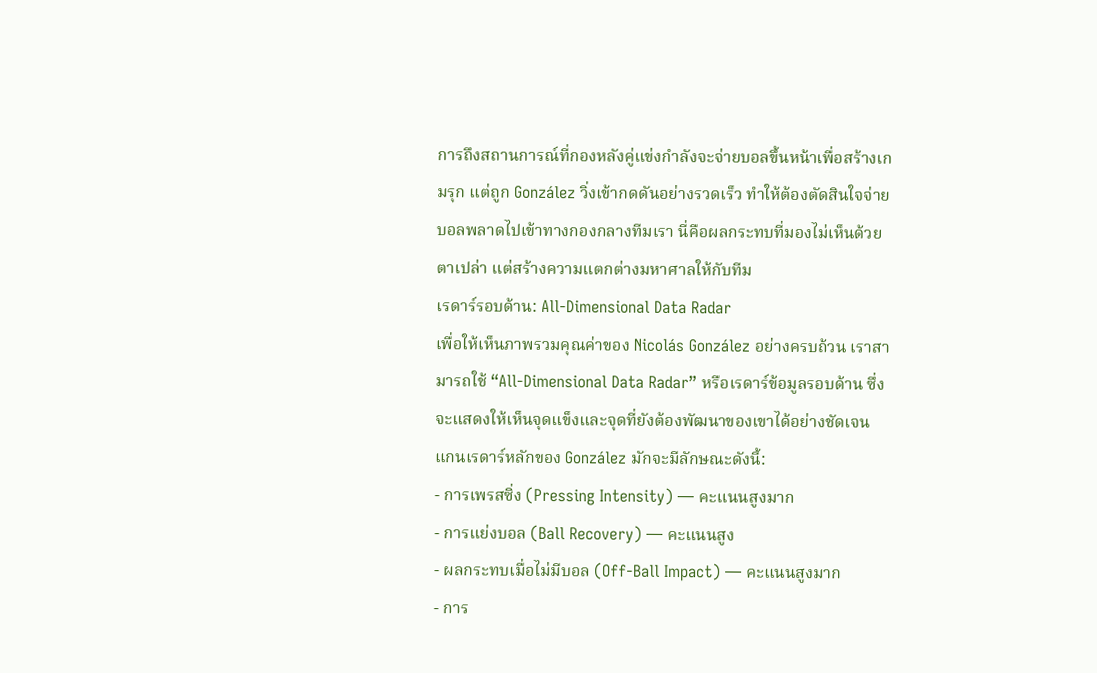การถึงสถานการณ์ที่กองหลังคู่แข่งกำลังจะจ่ายบอลขึ้นหน้าเพื่อสร้างเกมรุก แต่ถูก González วิ่งเข้ากดดันอย่างรวดเร็ว ทำให้ต้องตัดสินใจจ่ายบอลพลาดไปเข้าทางกองกลางทีมเรา นี่คือผลกระทบที่มองไม่เห็นด้วยตาเปล่า แต่สร้างความแตกต่างมหาศาลให้กับทีม
เรดาร์รอบด้าน: All-Dimensional Data Radar
เพื่อให้เห็นภาพรวมคุณค่าของ Nicolás González อย่างครบถ้วน เราสามารถใช้ “All-Dimensional Data Radar” หรือเรดาร์ข้อมูลรอบด้าน ซึ่งจะแสดงให้เห็นจุดแข็งและจุดที่ยังต้องพัฒนาของเขาได้อย่างชัดเจน
แกนเรดาร์หลักของ González มักจะมีลักษณะดังนี้:
- การเพรสซิ่ง (Pressing Intensity) — คะแนนสูงมาก
- การแย่งบอล (Ball Recovery) — คะแนนสูง
- ผลกระทบเมื่อไม่มีบอล (Off-Ball Impact) — คะแนนสูงมาก
- การ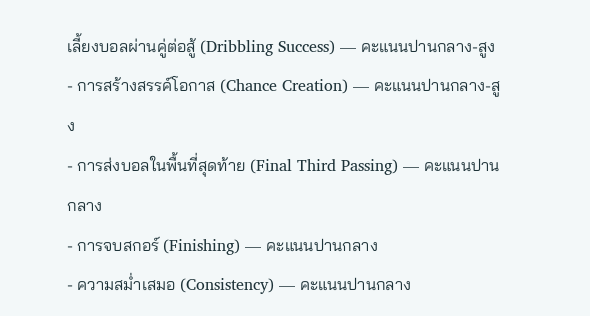เลี้ยงบอลผ่านคู่ต่อสู้ (Dribbling Success) — คะแนนปานกลาง-สูง
- การสร้างสรรค์โอกาส (Chance Creation) — คะแนนปานกลาง-สูง
- การส่งบอลในพื้นที่สุดท้าย (Final Third Passing) — คะแนนปานกลาง
- การจบสกอร์ (Finishing) — คะแนนปานกลาง
- ความสม่ำเสมอ (Consistency) — คะแนนปานกลาง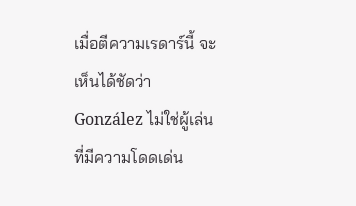เมื่อตีความเรดาร์นี้ จะเห็นได้ชัดว่า González ไม่ใช่ผู้เล่นที่มีความโดดเด่น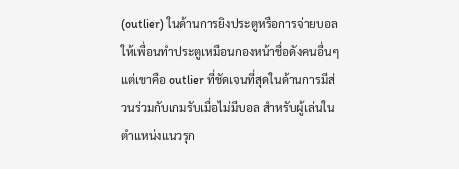(outlier) ในด้านการยิงประตูหรือการจ่ายบอลให้เพื่อนทำประตูเหมือนกองหน้าชื่อดังคนอื่นๆ แต่เขาคือ outlier ที่ชัดเจนที่สุดในด้านการมีส่วนร่วมกับเกมรับเมื่อไม่มีบอล สำหรับผู้เล่นในตำแหน่งแนวรุก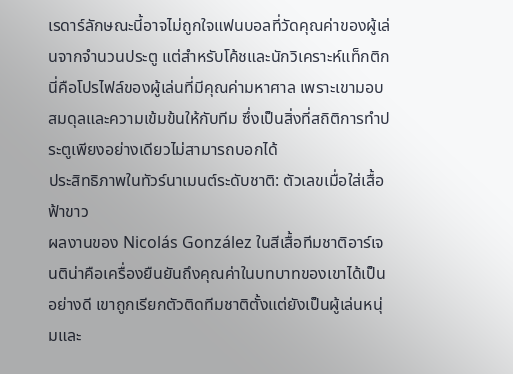เรดาร์ลักษณะนี้อาจไม่ถูกใจแฟนบอลที่วัดคุณค่าของผู้เล่นจากจำนวนประตู แต่สำหรับโค้ชและนักวิเคราะห์แท็กติก นี่คือโปรไฟล์ของผู้เล่นที่มีคุณค่ามหาศาล เพราะเขามอบสมดุลและความเข้มข้นให้กับทีม ซึ่งเป็นสิ่งที่สถิติการทำประตูเพียงอย่างเดียวไม่สามารถบอกได้
ประสิทธิภาพในทัวร์นาเมนต์ระดับชาติ: ตัวเลขเมื่อใส่เสื้อฟ้าขาว
ผลงานของ Nicolás González ในสีเสื้อทีมชาติอาร์เจนติน่าคือเครื่องยืนยันถึงคุณค่าในบทบาทของเขาได้เป็นอย่างดี เขาถูกเรียกตัวติดทีมชาติตั้งแต่ยังเป็นผู้เล่นหนุ่มและ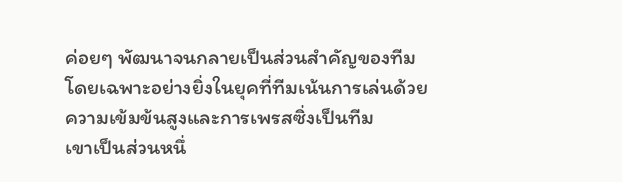ค่อยๆ พัฒนาจนกลายเป็นส่วนสำคัญของทีม โดยเฉพาะอย่างยิ่งในยุคที่ทีมเน้นการเล่นด้วยความเข้มข้นสูงและการเพรสซิ่งเป็นทีม
เขาเป็นส่วนหนึ่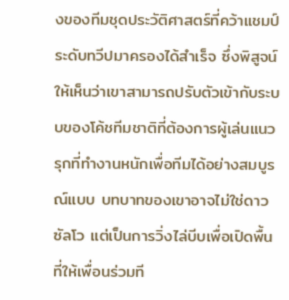งของทีมชุดประวัติศาสตร์ที่คว้าแชมป์ระดับทวีปมาครองได้สำเร็จ ซึ่งพิสูจน์ให้เห็นว่าเขาสามารถปรับตัวเข้ากับระบบของโค้ชทีมชาติที่ต้องการผู้เล่นแนวรุกที่ทำงานหนักเพื่อทีมได้อย่างสมบูรณ์แบบ บทบาทของเขาอาจไม่ใช่ดาวซัลโว แต่เป็นการวิ่งไล่บีบเพื่อเปิดพื้นที่ให้เพื่อนร่วมที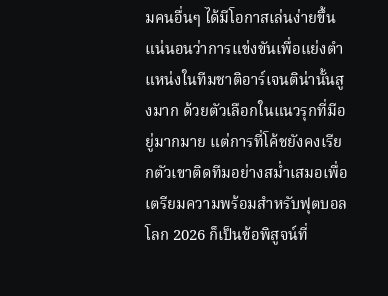มคนอื่นๆ ได้มีโอกาสเล่นง่ายขึ้น
แน่นอนว่าการแข่งขันเพื่อแย่งตำแหน่งในทีมชาติอาร์เจนติน่านั้นสูงมาก ด้วยตัวเลือกในแนวรุกที่มีอยู่มากมาย แต่การที่โค้ชยังคงเรียกตัวเขาติดทีมอย่างสม่ำเสมอเพื่อเตรียมความพร้อมสำหรับฟุตบอลโลก 2026 ก็เป็นข้อพิสูจน์ที่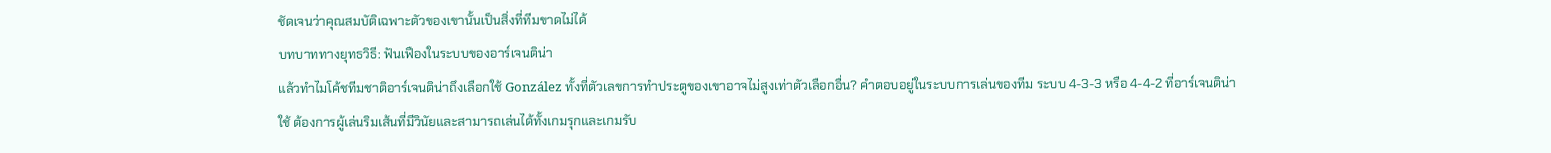ชัดเจนว่าคุณสมบัติเฉพาะตัวของเขานั้นเป็นสิ่งที่ทีมขาดไม่ได้
บทบาททางยุทธวิธี: ฟันเฟืองในระบบของอาร์เจนติน่า
แล้วทำไมโค้ชทีมชาติอาร์เจนติน่าถึงเลือกใช้ González ทั้งที่ตัวเลขการทำประตูของเขาอาจไม่สูงเท่าตัวเลือกอื่น? คำตอบอยู่ในระบบการเล่นของทีม ระบบ 4-3-3 หรือ 4-4-2 ที่อาร์เจนติน่าใช้ ต้องการผู้เล่นริมเส้นที่มีวินัยและสามารถเล่นได้ทั้งเกมรุกและเกมรับ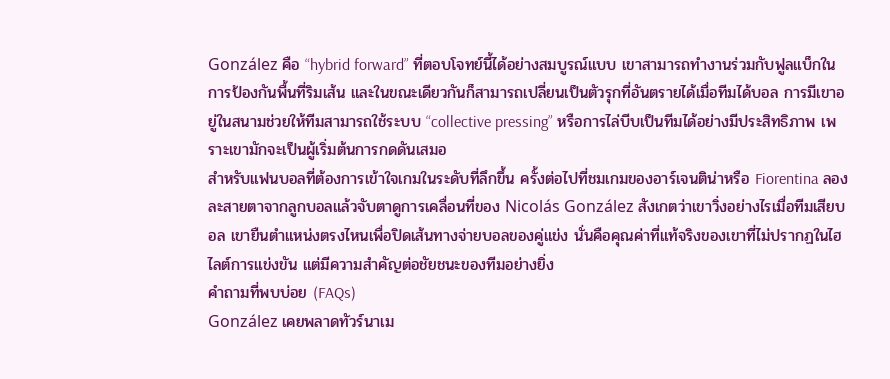González คือ “hybrid forward” ที่ตอบโจทย์นี้ได้อย่างสมบูรณ์แบบ เขาสามารถทำงานร่วมกับฟูลแบ็กในการป้องกันพื้นที่ริมเส้น และในขณะเดียวกันก็สามารถเปลี่ยนเป็นตัวรุกที่อันตรายได้เมื่อทีมได้บอล การมีเขาอยู่ในสนามช่วยให้ทีมสามารถใช้ระบบ “collective pressing” หรือการไล่บีบเป็นทีมได้อย่างมีประสิทธิภาพ เพราะเขามักจะเป็นผู้เริ่มต้นการกดดันเสมอ
สำหรับแฟนบอลที่ต้องการเข้าใจเกมในระดับที่ลึกขึ้น ครั้งต่อไปที่ชมเกมของอาร์เจนติน่าหรือ Fiorentina ลองละสายตาจากลูกบอลแล้วจับตาดูการเคลื่อนที่ของ Nicolás González สังเกตว่าเขาวิ่งอย่างไรเมื่อทีมเสียบอล เขายืนตำแหน่งตรงไหนเพื่อปิดเส้นทางจ่ายบอลของคู่แข่ง นั่นคือคุณค่าที่แท้จริงของเขาที่ไม่ปรากฏในไฮไลต์การแข่งขัน แต่มีความสำคัญต่อชัยชนะของทีมอย่างยิ่ง
คำถามที่พบบ่อย (FAQs)
González เคยพลาดทัวร์นาเม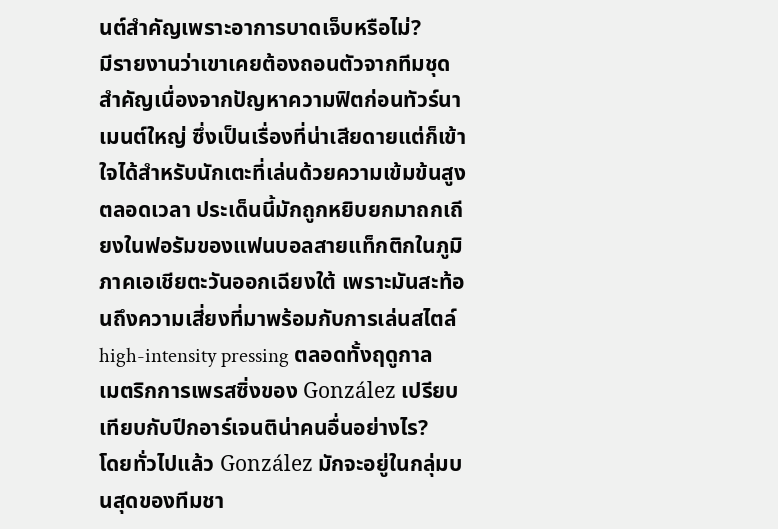นต์สำคัญเพราะอาการบาดเจ็บหรือไม่?
มีรายงานว่าเขาเคยต้องถอนตัวจากทีมชุดสำคัญเนื่องจากปัญหาความฟิตก่อนทัวร์นาเมนต์ใหญ่ ซึ่งเป็นเรื่องที่น่าเสียดายแต่ก็เข้าใจได้สำหรับนักเตะที่เล่นด้วยความเข้มข้นสูงตลอดเวลา ประเด็นนี้มักถูกหยิบยกมาถกเถียงในฟอรัมของแฟนบอลสายแท็กติกในภูมิภาคเอเชียตะวันออกเฉียงใต้ เพราะมันสะท้อนถึงความเสี่ยงที่มาพร้อมกับการเล่นสไตล์ high-intensity pressing ตลอดทั้งฤดูกาล
เมตริกการเพรสซิ่งของ González เปรียบเทียบกับปีกอาร์เจนติน่าคนอื่นอย่างไร?
โดยทั่วไปแล้ว González มักจะอยู่ในกลุ่มบนสุดของทีมชา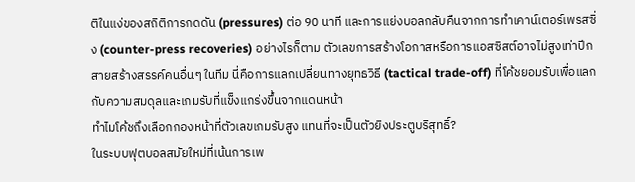ติในแง่ของสถิติการกดดัน (pressures) ต่อ 90 นาที และการแย่งบอลกลับคืนจากการทำเคาน์เตอร์เพรสซิ่ง (counter-press recoveries) อย่างไรก็ตาม ตัวเลขการสร้างโอกาสหรือการแอสซิสต์อาจไม่สูงเท่าปีกสายสร้างสรรค์คนอื่นๆ ในทีม นี่คือการแลกเปลี่ยนทางยุทธวิธี (tactical trade-off) ที่โค้ชยอมรับเพื่อแลกกับความสมดุลและเกมรับที่แข็งแกร่งขึ้นจากแดนหน้า
ทำไมโค้ชถึงเลือกกองหน้าที่ตัวเลขเกมรับสูง แทนที่จะเป็นตัวยิงประตูบริสุทธิ์?
ในระบบฟุตบอลสมัยใหม่ที่เน้นการเพ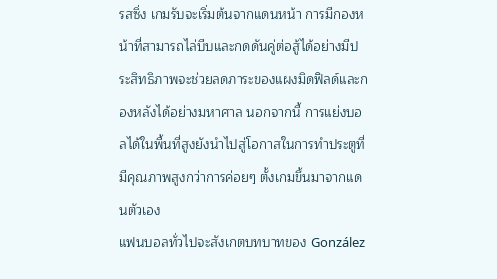รสซิ่ง เกมรับจะเริ่มต้นจากแดนหน้า การมีกองหน้าที่สามารถไล่บีบและกดดันคู่ต่อสู้ได้อย่างมีประสิทธิภาพจะช่วยลดภาระของแผงมิดฟิลด์และกองหลังได้อย่างมหาศาล นอกจากนี้ การแย่งบอลได้ในพื้นที่สูงยังนำไปสู่โอกาสในการทำประตูที่มีคุณภาพสูงกว่าการค่อยๆ ตั้งเกมขึ้นมาจากแดนตัวเอง
แฟนบอลทั่วไปจะสังเกตบทบาทของ González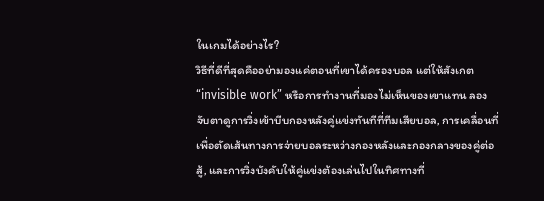ในเกมได้อย่างไร?
วิธีที่ดีที่สุดคืออย่ามองแค่ตอนที่เขาได้ครองบอล แต่ให้สังเกต “invisible work” หรือการทำงานที่มองไม่เห็นของเขาแทน ลองจับตาดูการวิ่งเข้าบีบกองหลังคู่แข่งทันทีที่ทีมเสียบอล, การเคลื่อนที่เพื่อตัดเส้นทางการจ่ายบอลระหว่างกองหลังและกองกลางของคู่ต่อสู้, และการวิ่งบังคับให้คู่แข่งต้องเล่นไปในทิศทางที่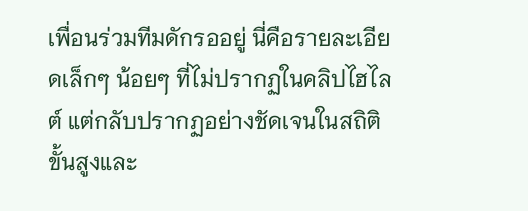เพื่อนร่วมทีมดักรออยู่ นี่คือรายละเอียดเล็กๆ น้อยๆ ที่ไม่ปรากฏในคลิปไฮไลต์ แต่กลับปรากฏอย่างชัดเจนในสถิติขั้นสูงและ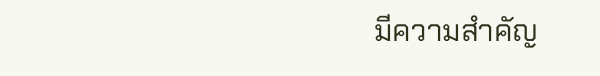มีความสำคัญ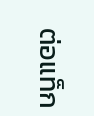ต่อแท็ก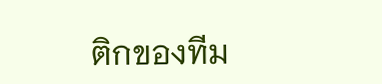ติกของทีม